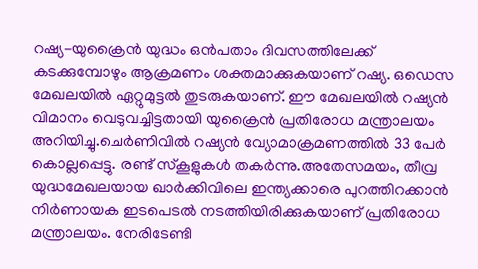റഷ്യ-യുക്രൈന്‍ യുദ്ധം ഒന്‍പതാം ദിവസത്തിലേക്ക് കടക്കുമ്പോഴും ആക്രമണം ശക്തമാക്കുകയാണ് റഷ്യ. ഒഡെസ മേഖലയില്‍ ഏറ്റുമുട്ടല്‍ തുടരുകയാണ്. ഈ മേഖലയില്‍ റഷ്യന്‍ വിമാനം വെടുവച്ചിട്ടതായി യുക്രൈന്‍ പ്രതിരോധ മന്ത്രാലയം അറിയിച്ചു.ചെര്‍ണിവില്‍ റഷ്യന്‍ വ്യോമാക്രമണത്തില്‍ 33 പേര്‍ കൊല്ലപ്പെട്ടു. രണ്ട് സ്‌കൂളുകള്‍ തകര്‍ന്നു.അതേസമയം, തീവ്ര യുദ്ധമേഖലയായ ഖാര്‍ക്കിവിലെ ഇന്ത്യക്കാരെ പുറത്തിറക്കാന്‍ നിര്‍ണായക ഇടപെടല്‍ നടത്തിയിരിക്കുകയാണ് പ്രതിരോധ മന്ത്രാലയം. നേരിടേണ്ടി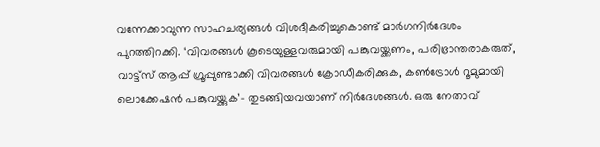വന്നേക്കാവുന്ന സാഹചര്യങ്ങള്‍ വിശദീകരിച്ചുകൊണ്ട് മാര്‍ഗനിര്‍ദേശം പുറത്തിറക്കി. ‘വിവരങ്ങള്‍ കൂടെയുള്ളവരുമായി പങ്കുവയ്ക്കണം, പരിഭ്രാന്തരാകരുത്, വാട്ട്സ് ആപ്പ് ഗ്രൂപ്പുണ്ടാക്കി വിവരങ്ങള്‍ ക്രോഡീകരിക്കുക, കണ്‍ട്രോള്‍ റൂമുമായി ലൊക്കേഷന്‍ പങ്കുവയ്ക്കുക’- തുടങ്ങിയവയാണ് നിര്‍ദേശങ്ങള്‍. ഒരു നേതാവ്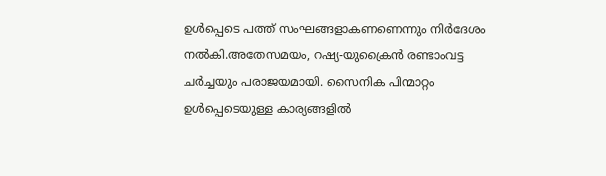ഉള്‍പ്പെടെ പത്ത് സംഘങ്ങളാകണണെന്നും നിര്‍ദേശം നല്‍കി.അതേസമയം, റഷ്യ-യുക്രൈന്‍ രണ്ടാംവട്ട ചര്‍ച്ചയും പരാജയമായി. സൈനിക പിന്മാറ്റം ഉള്‍പ്പെടെയുള്ള കാര്യങ്ങളില്‍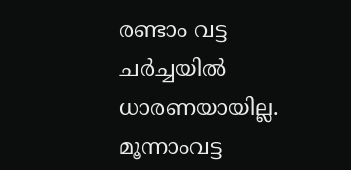രണ്ടാം വട്ട ചര്‍ച്ചയില്‍ ധാരണയായില്ല. മൂന്നാംവട്ട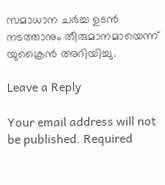സമാധാന ചര്‍ച്ച ഉടന്‍ നടത്താനും തീരുമാനമായെന്ന് യുക്രൈന്‍ അറിയിച്ചു.

Leave a Reply

Your email address will not be published. Required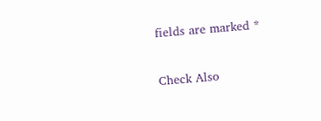fields are marked *

Check Also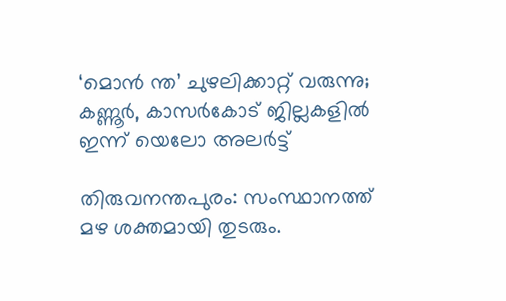‘മൊന്‍ ന്ത’ ചുഴലിക്കാറ്റ് വരുന്നു;  കണ്ണൂര്‍, കാസര്‍കോട് ജില്ലകളില്‍ ഇന്ന് യെലോ അലര്‍ട്ട്

തിരുവനന്തപുരം: സംസ്ഥാനത്ത് മഴ ശക്തമായി തുടരും.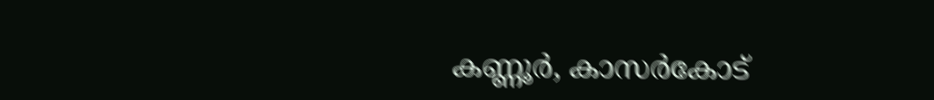കണ്ണൂര്‍, കാസര്‍കോട്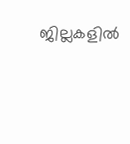ജില്ലകളില്‍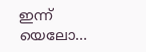ഇന്ന് യെലോ…